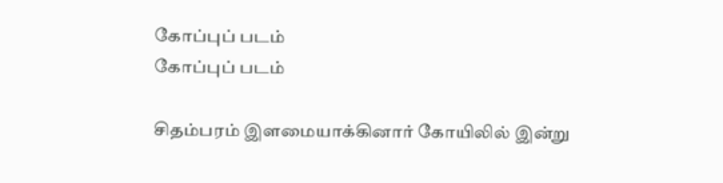கோப்புப் படம்
கோப்புப் படம்

சிதம்பரம் இளமையாக்கினார் கோயிலில் இன்று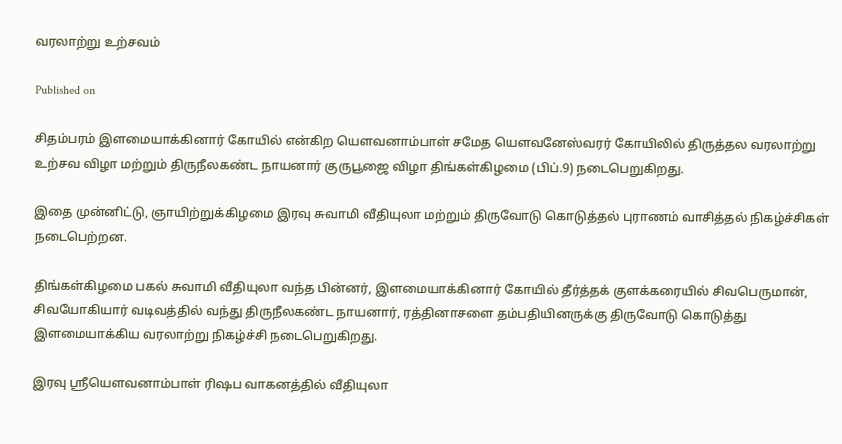வரலாற்று உற்சவம்

Published on

சிதம்பரம் இளமையாக்கினார் கோயில் என்கிற யெளவனாம்பாள் சமேத யெளவனேஸ்வரர் கோயிலில் திருத்தல வரலாற்று உற்சவ விழா மற்றும் திருநீலகண்ட நாயனார் குருபூஜை விழா திங்கள்கிழமை (பிப்.9) நடைபெறுகிறது.

இதை முன்னிட்டு, ஞாயிற்றுக்கிழமை இரவு சுவாமி வீதியுலா மற்றும் திருவோடு கொடுத்தல் புராணம் வாசித்தல் நிகழ்ச்சிகள் நடைபெற்றன.

திங்கள்கிழமை பகல் சுவாமி வீதியுலா வந்த பின்னர், இளமையாக்கினார் கோயில் தீர்த்தக் குளக்கரையில் சிவபெருமான், சிவயோகியார் வடிவத்தில் வந்து திருநீலகண்ட நாயனார், ரத்தினாசளை தம்பதியினருக்கு திருவோடு கொடுத்து இளமையாக்கிய வரலாற்று நிகழ்ச்சி நடைபெறுகிறது.

இரவு ஸ்ரீயெளவனாம்பாள் ரிஷப வாகனத்தில் வீதியுலா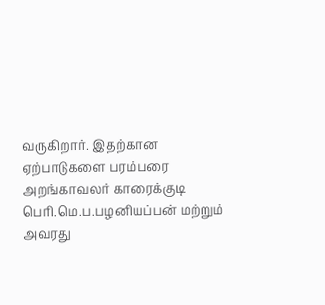வருகிறார். இதற்கான ஏற்பாடுகளை பரம்பரை அறங்காவலர் காரைக்குடி பெரி.மெ.ப.பழனியப்பன் மற்றும் அவரது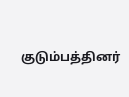குடும்பத்தினர்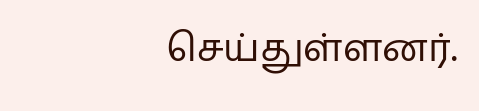செய்துள்ளனர்.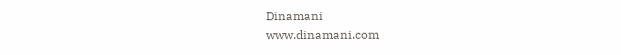Dinamani
www.dinamani.com